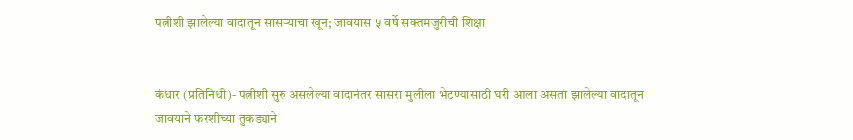पत्नीशी झालेल्या वादातून सासऱ्याचा खून; जावयास ५ वर्षे सक्तमजुरीची शिक्षा


कंधार (प्रतिनिधी)- पत्नीशी सुरु असलेल्या वादानंतर सासरा मुलीला भेटण्यासाठी घरी आला असता झालेल्या वादातून जावयाने फरशीच्या तुकड्याने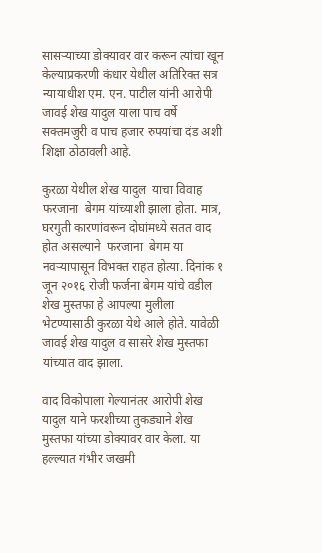सासऱ्याच्या डोक्यावर वार करून त्यांचा खून केल्याप्रकरणी कंधार येथील अतिरिक्त सत्र न्यायाधीश एम. एन. पाटील यांनी आरोपी जावई शेख यादुल याला पाच वर्षे सक्तमजुरी व पाच हजार रुपयांचा दंड अशी शिक्षा ठोठावली आहे.

कुरळा येथील शेख यादुल  याचा विवाह फरजाना  बेगम यांच्याशी झाला होता. मात्र, घरगुती कारणांवरून दोघांमध्ये सतत वाद होत असल्याने  फरजाना  बेगम या नवऱ्यापासून विभक्त राहत होत्या. दिनांक १ जून २०१६ रोजी फर्जना बेगम यांचे वडील शेख मुस्तफा हे आपल्या मुलीला भेटण्यासाठी कुरळा येथे आले होते. यावेळी जावई शेख यादुल व सासरे शेख मुस्तफा यांच्यात वाद झाला.

वाद विकोपाला गेल्यानंतर आरोपी शेख यादुल याने फरशीच्या तुकड्याने शेख मुस्तफा यांच्या डोक्यावर वार केला. या हल्ल्यात गंभीर जखमी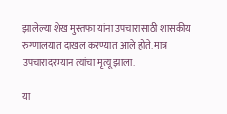झालेल्या शेख मुस्तफा यांना उपचारासाठी शासकीय रुग्णालयात दाखल करण्यात आले होते. मात्र उपचारादरम्यान त्यांचा मृत्यू झाला.

या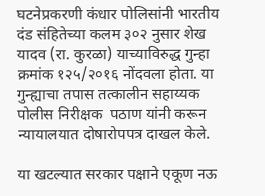घटनेप्रकरणी कंधार पोलिसांनी भारतीय दंड संहितेच्या कलम ३०२ नुसार शेख यादव (रा. कुरळा) याच्याविरुद्ध गुन्हा क्रमांक १२५/२०१६ नोंदवला होता. या गुन्ह्याचा तपास तत्कालीन सहाय्यक पोलीस निरीक्षक  पठाण यांनी करून न्यायालयात दोषारोपपत्र दाखल केले.

या खटल्यात सरकार पक्षाने एकूण नऊ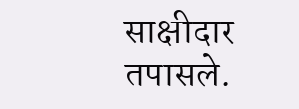साक्षीदार तपासले.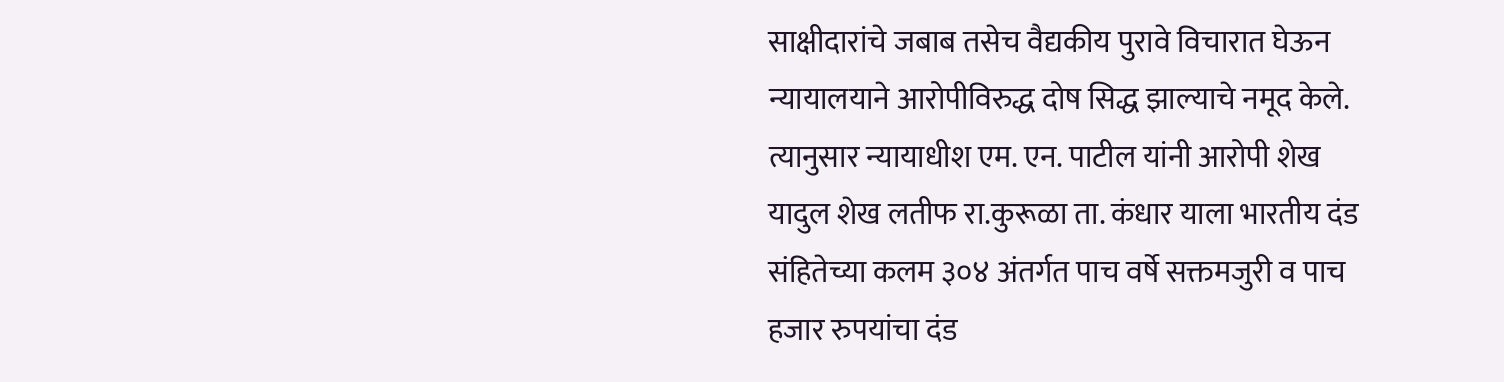साक्षीदारांचे जबाब तसेच वैद्यकीय पुरावे विचारात घेऊन न्यायालयाने आरोपीविरुद्ध दोष सिद्ध झाल्याचे नमूद केले. त्यानुसार न्यायाधीश एम. एन. पाटील यांनी आरोपी शेख यादुल शेख लतीफ रा.कुरूळा ता. कंधार याला भारतीय दंड संहितेच्या कलम ३०४ अंतर्गत पाच वर्षे सक्तमजुरी व पाच हजार रुपयांचा दंड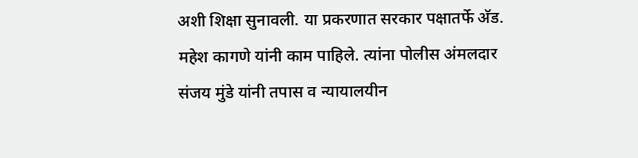अशी शिक्षा सुनावली. या प्रकरणात सरकार पक्षातर्फे अ‍ॅड. महेश कागणे यांनी काम पाहिले. त्यांना पोलीस अंमलदार  संजय मुंडे यांनी तपास व न्यायालयीन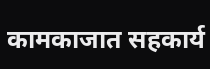कामकाजात सहकार्य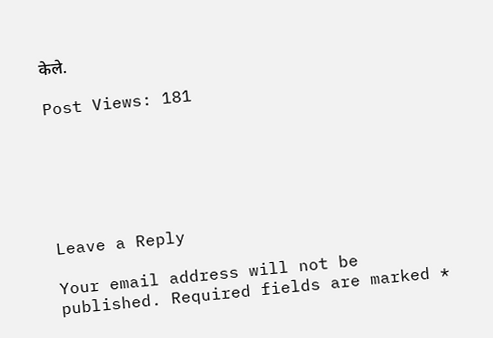केले.

Post Views: 181






Leave a Reply

Your email address will not be published. Required fields are marked *